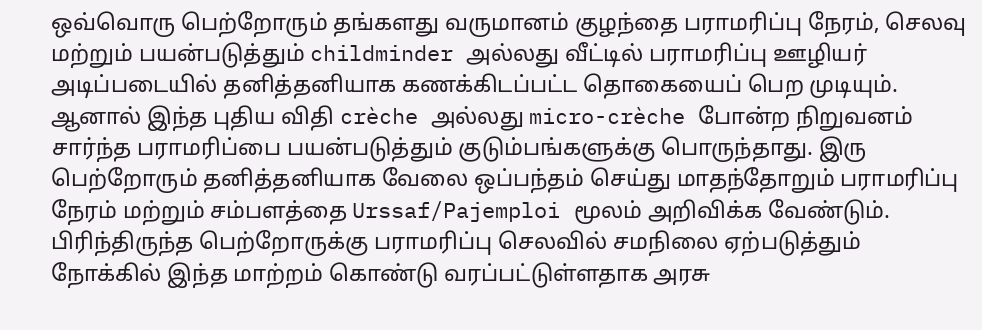ஒவ்வொரு பெற்றோரும் தங்களது வருமானம் குழந்தை பராமரிப்பு நேரம், செலவு மற்றும் பயன்படுத்தும் childminder அல்லது வீட்டில் பராமரிப்பு ஊழியர் அடிப்படையில் தனித்தனியாக கணக்கிடப்பட்ட தொகையைப் பெற முடியும்.
ஆனால் இந்த புதிய விதி crèche அல்லது micro-crèche போன்ற நிறுவனம் சார்ந்த பராமரிப்பை பயன்படுத்தும் குடும்பங்களுக்கு பொருந்தாது. இரு பெற்றோரும் தனித்தனியாக வேலை ஒப்பந்தம் செய்து மாதந்தோறும் பராமரிப்பு நேரம் மற்றும் சம்பளத்தை Urssaf/Pajemploi மூலம் அறிவிக்க வேண்டும். பிரிந்திருந்த பெற்றோருக்கு பராமரிப்பு செலவில் சமநிலை ஏற்படுத்தும் நோக்கில் இந்த மாற்றம் கொண்டு வரப்பட்டுள்ளதாக அரசு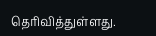தெரிவித்துள்ளது.